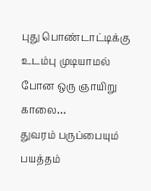புது பொண்டாட்டிக்கு உடம்பு முடியாமல் போன ஒரு ஞாயிறு காலை…
துவரம் பருப்பையும் பயத்தம்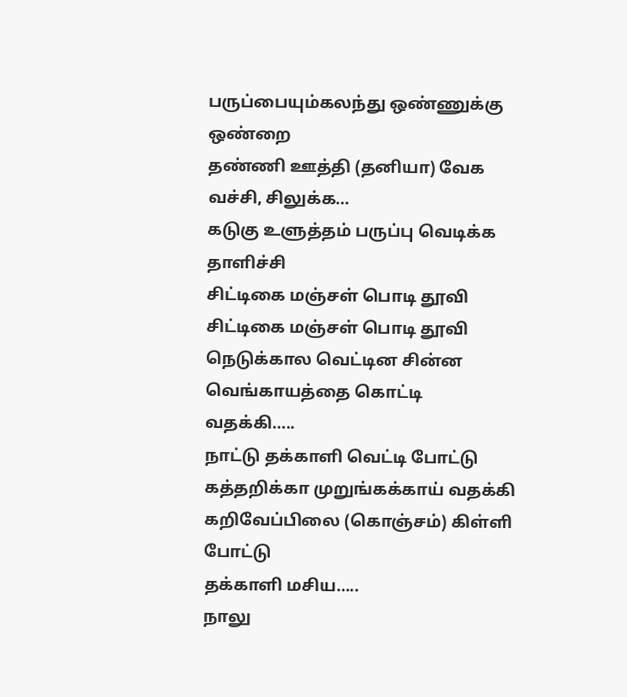பருப்பையும்கலந்து ஒண்ணுக்கு ஒண்றை
தண்ணி ஊத்தி (தனியா) வேக வச்சி, சிலுக்க…
கடுகு உளுத்தம் பருப்பு வெடிக்க தாளிச்சி
சிட்டிகை மஞ்சள் பொடி தூவி
சிட்டிகை மஞ்சள் பொடி தூவி
நெடுக்கால வெட்டின சின்ன வெங்காயத்தை கொட்டி வதக்கி…..
நாட்டு தக்காளி வெட்டி போட்டு
கத்தறிக்கா முறுங்கக்காய் வதக்கி
கறிவேப்பிலை (கொஞ்சம்) கிள்ளி போட்டு
தக்காளி மசிய…..
நாலு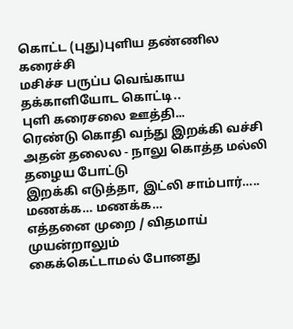கொட்ட (புது)புளிய தண்ணில கரைச்சி
மசிச்ச பருப்ப வெங்காய தக்காளியோட கொட்டி..
புளி கரைசலை ஊத்தி...
ரெண்டு கொதி வந்து இறக்கி வச்சி
அதன் தலைல - நாலு கொத்த மல்லி தழைய போட்டு
இறக்கி எடுத்தா, இட்லி சாம்பார்…..
மணக்க… மணக்க…
எத்தனை முறை / விதமாய் முயன்றாலும்
கைக்கெட்டாமல் போனது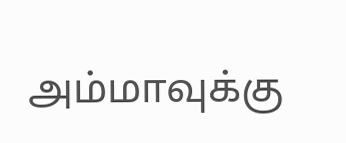அம்மாவுக்கு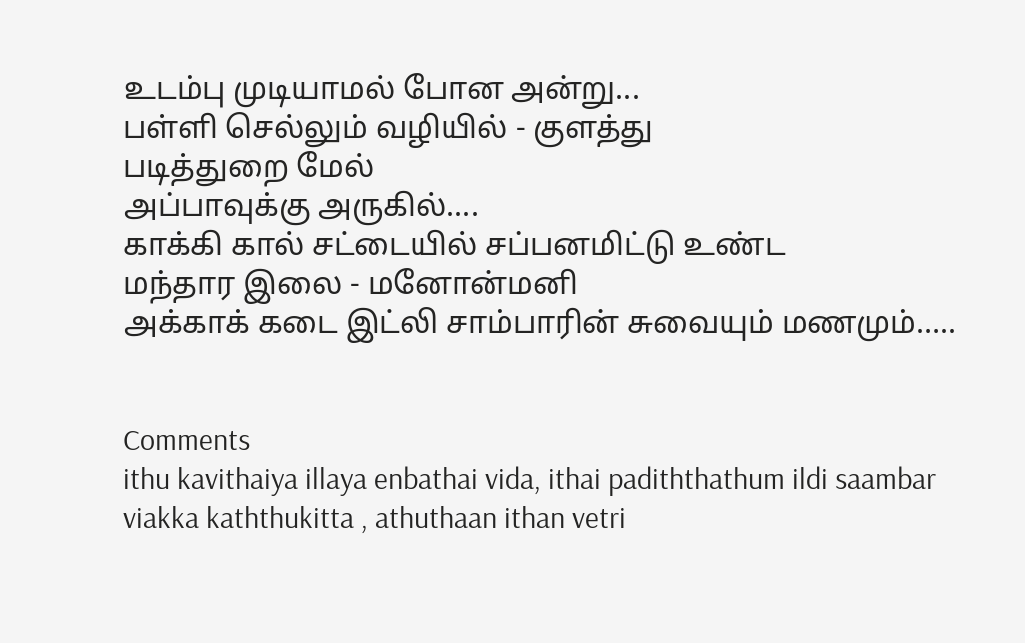உடம்பு முடியாமல் போன அன்று...
பள்ளி செல்லும் வழியில் - குளத்து
படித்துறை மேல்
அப்பாவுக்கு அருகில்....
காக்கி கால் சட்டையில் சப்பனமிட்டு உண்ட
மந்தார இலை - மனோன்மனி
அக்காக் கடை இட்லி சாம்பாரின் சுவையும் மணமும்…..


Comments
ithu kavithaiya illaya enbathai vida, ithai padiththathum ildi saambar viakka kaththukitta , athuthaan ithan vetri